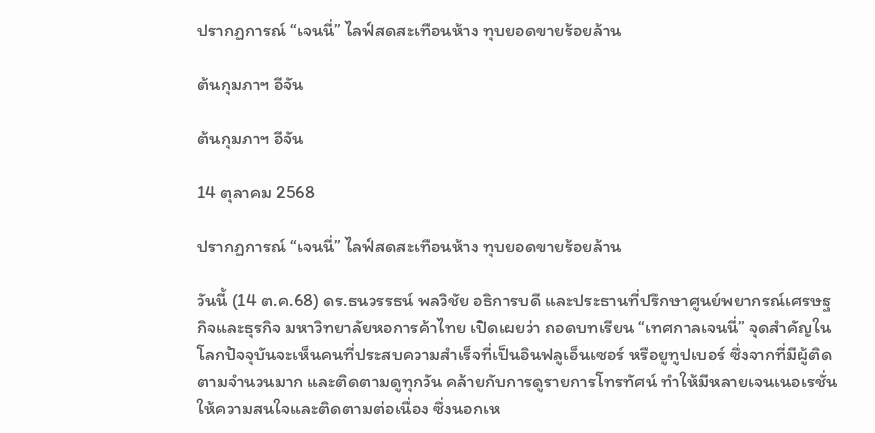ปรากฏการณ์ “เจนนี่” ไลฟ์สดสะเทือนห้าง ทุบยอดขายร้อยล้าน

ต้นกุมภาฯ อีจัน

ต้นกุมภาฯ อีจัน

14 ตุลาคม 2568

ปรากฏการณ์ “เจนนี่” ไลฟ์สดสะเทือนห้าง ทุบยอดขายร้อยล้าน

วันนี้ (14 ต.ค.68) ดร.ธนวรรธน์ พลวิชัย อธิการบดี และประธานที่ปรึกษาศูนย์พยากรณ์เศรษฐกิจและธุรกิจ มหาวิทยาลัยหอการค้าไทย เปิดเผยว่า ถอดบทเรียน “เทศกาลเจนนี่” จุดสำคัญในโลกปัจจุบันจะเห็นคนที่ประสบความสำเร็จที่เป็นอินฟลูเอ็นเซอร์ หรือยูทูปเบอร์ ซึ่งจากที่มีผู้ติดตามจำนวนมาก และติดตามดูทุกวัน คล้ายกับการดูรายการโทรทัศน์ ทำให้มีหลายเจนเนอเรชั่นให้ความสนใจและติดตามต่อเนื่อง ซึ่งนอกเห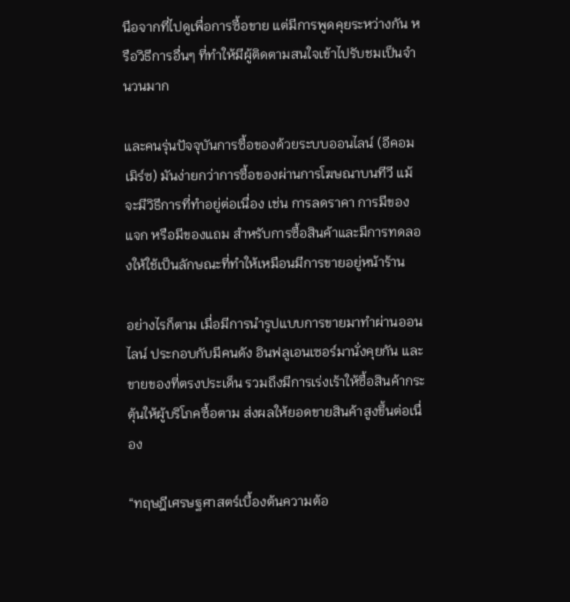นือจากที่ไปดูเพื่อการซื้อขาย แต่มีการพูดคุยระหว่างกัน หรือวิธีการอื่นๆ ที่ทำให้มีผู้ติดตามสนใจเข้าไปรับชมเป็นจำนวนมาก

และคนรุ่นปัจจุบันการซื้อของด้วยระบบออนไลน์ (อีคอมเมิร์ซ) มันง่ายกว่าการซื้อของผ่านการโฆษณาบนทีวี แม้จะมีวิธีการที่ทำอยู่ต่อเนื่อง เช่น การลดราคา การมีของแจก หรือมีของแถม สำหรับการซื้อสินค้าและมีการทดลองให้ใช้เป็นลักษณะที่ทำให้เหมือนมีการขายอยู่หน้าร้าน

อย่างไรก็ตาม เมื่อมีการนำรูปแบบการขายมาทำผ่านออนไลน์ ประกอบกับมีคนดัง อินฟลูเอนเซอร์มานั่งคุยกัน และขายของที่ตรงประเด็น รวมถึงมีการเร่งเร้าให้ซื้อสินค้ากระตุ้นให้ผู้บริโภคซื้อตาม ส่งผลให้ยอดขายสินค้าสูงขึ้นต่อเนื่อง

“ทฤษฎีเศรษฐศาสตร์เบื้องต้นความต้อ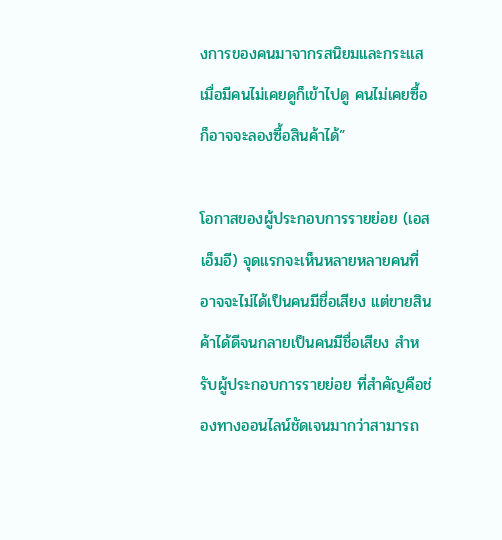งการของคนมาจากรสนิยมและกระแส เมื่อมีคนไม่เคยดูก็เข้าไปดู คนไม่เคยซื้อก็อาจจะลองซื้อสินค้าได้”

โอกาสของผู้ประกอบการรายย่อย (เอสเอ็มอี) จุดแรกจะเห็นหลายหลายคนที่อาจจะไม่ได้เป็นคนมีชื่อเสียง แต่ขายสินค้าได้ดีจนกลายเป็นคนมีชื่อเสียง สำหรับผู้ประกอบการรายย่อย ที่สำคัญคือช่องทางออนไลน์ชัดเจนมากว่าสามารถ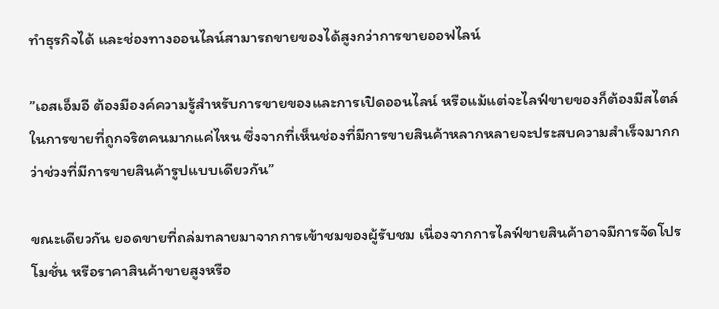ทำธุรกิจได้ และช่องทางออนไลน์สามารถขายของได้สูงกว่าการขายออฟไลน์

”เอสเอ็มอี ต้องมีองค์ความรู้สำหรับการขายของและการเปิดออนไลน์ หรือแม้แต่จะไลฟ์ขายของก็ต้องมีสไตล์ในการขายที่ถูกจริตคนมากแค่ไหน ซึ่งจากที่เห็นช่องที่มีการขายสินค้าหลากหลายจะประสบความสำเร็จมากกว่าช่วงที่มีการขายสินค้ารูปแบบเดียวกัน”

ขณะเดียวกัน ยอดขายที่ถล่มทลายมาจากการเข้าชมของผู้รับชม เนื่องจากการไลฟ์ขายสินค้าอาจมีการจัดโปรโมชั่น หรือราคาสินค้าขายสูงหรือ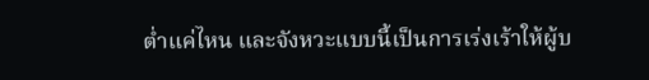ต่ำแค่ไหน และจังหวะแบบนี้เป็นการเร่งเร้าให้ผู้บ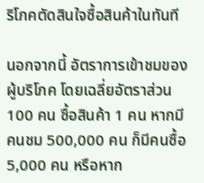ริโภคตัดสินใจซื้อสินค้าในทันที

นอกจากนี้ อัตราการเข้าชมของผู้บริโภค โดยเฉลี่ยอัตราส่วน 100 คน ซื้อสินค้า 1 คน หากมีคนชม 500,000 คน ก็มีคนซื้อ 5,000 คน หรือหาก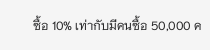ซื้อ 10% เท่ากับมีคนซื้อ 50,000 ค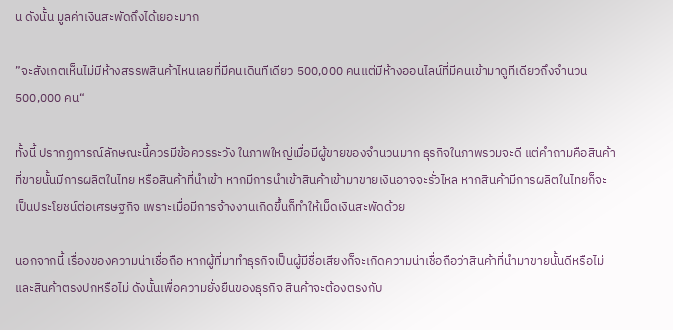น ดังนั้น มูลค่าเงินสะพัดถึงได้เยอะมาก

”จะสังเกตเห็นไม่มีห้างสรรพสินค้าไหนเลยที่มีคนเดินทีเดียว 500,000 คนแต่มีห้างออนไลน์ที่มีคนเข้ามาดูทีเดียวถึงจำนวน 500,000 คน“

ทั้งนี้ ปรากฏการณ์ลักษณะนี้ควรมีข้อควรระวัง ในภาพใหญ่เมื่อมีผู้ขายของจำนวนมาก ธุรกิจในภาพรวมจะดี แต่คำถามคือสินค้าที่ขายนั้นมีการผลิตในไทย หรือสินค้าที่นำเข้า หากมีการนำเข้าสินค้าเข้ามาขายเงินอาจจะรั่วไหล หากสินค้ามีการผลิตในไทยก็จะเป็นประโยชน์ต่อเศรษฐกิจ เพราะเมื่อมีการจ้างงานเกิดขึ้นก็ทำให้เม็ดเงินสะพัดด้วย

นอกจากนี้ เรื่องของความน่าเชื่อถือ หากผู้ที่มาทำธุรกิจเป็นผู้มีชื่อเสียงก็จะเกิดความน่าเชื่อถือว่าสินค้าที่นำมาขายนั้นดีหรือไม่ และสินค้าตรงปกหรือไม่ ดังนั้นเพื่อความยั่งยืนของธุรกิจ สินค้าจะต้องตรงกับ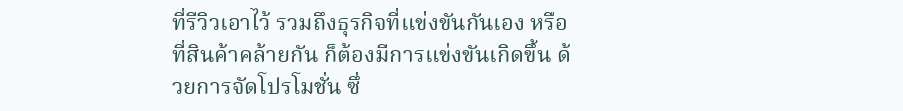ที่รีวิวเอาไว้ รวมถึงธุรกิจที่แข่งขันกันเอง หรือที่สินค้าคล้ายกัน ก็ต้องมีการแข่งขันเกิดขึ้น ด้วยการจัดโปรโมชั่น ซึ่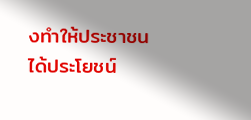งทำให้ประชาชนได้ประโยชน์